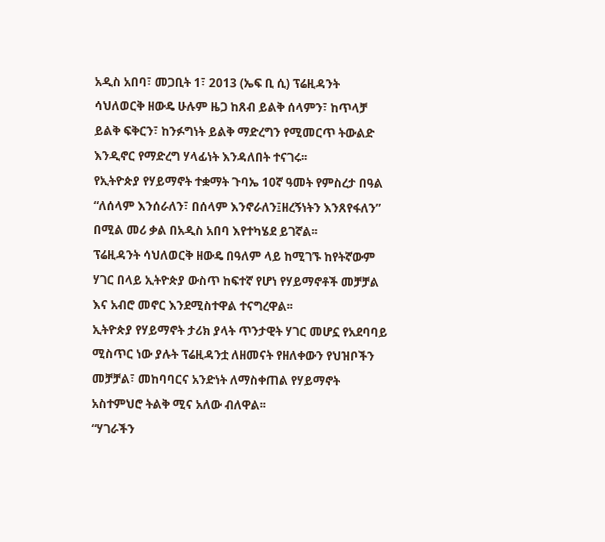አዲስ አበባ፣ መጋቢት 1፣ 2013 (ኤፍ ቢ ሲ) ፕሬዚዳንት ሳህለወርቅ ዘውዴ ሁሉም ዜጋ ከጸብ ይልቅ ሰላምን፣ ከጥላቻ ይልቅ ፍቅርን፣ ከንፉግነት ይልቅ ማድረግን የሚመርጥ ትውልድ እንዲኖር የማድረግ ሃላፊነት እንዳለበት ተናገሩ፡፡
የኢትዮጵያ የሃይማኖት ተቋማት ጉባኤ 10ኛ ዓመት የምስረታ በዓል “ለሰላም እንሰራለን፣ በሰላም እንኖራለን፤ዘረኝነትን እንጸየፋለን” በሚል መሪ ቃል በአዲስ አበባ እየተካሄደ ይገኛል፡፡
ፕሬዚዳንት ሳህለወርቅ ዘውዴ በዓለም ላይ ከሚገኙ ከየትኛውም ሃገር በላይ ኢትዮጵያ ውስጥ ከፍተኛ የሆነ የሃይማኖቶች መቻቻል እና አብሮ መኖር እንደሚስተዋል ተናግረዋል፡፡
ኢትዮጵያ የሃይማኖት ታሪክ ያላት ጥንታዊት ሃገር መሆኗ የአደባባይ ሚስጥር ነው ያሉት ፕሬዚዳንቷ ለዘመናት የዘለቀውን የህዝቦችን መቻቻል፣ መከባባርና አንድነት ለማስቀጠል የሃይማኖት አስተምህሮ ትልቅ ሚና አለው ብለዋል፡፡
“ሃገራችን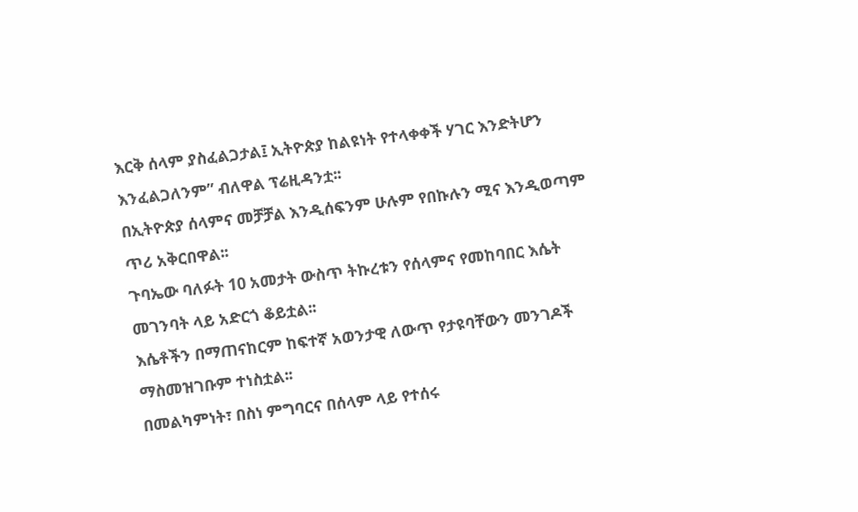እርቅ ሰላም ያስፈልጋታል፤ ኢትዮጵያ ከልዩነት የተላቀቀች ሃገር እንድትሆን እንፈልጋለንም” ብለዋል ፕሬዚዳንቷ፡፡
በኢትዮጵያ ሰላምና መቻቻል እንዲሰፍንም ሁሉም የበኩሉን ሚና እንዲወጣም ጥሪ አቅርበዋል፡፡
ጉባኤው ባለፉት 10 አመታት ውስጥ ትኩረቱን የሰላምና የመከባበር እሴት መገንባት ላይ አድርጎ ቆይቷል፡፡
እሴቶችን በማጠናከርም ከፍተኛ አወንታዊ ለውጥ የታዩባቸውን መንገዶች ማስመዝገቡም ተነስቷል፡፡
በመልካምነት፣ በስነ ምግባርና በሰላም ላይ የተሰሩ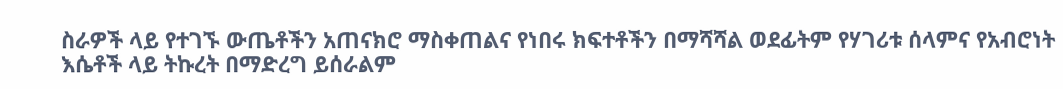ስራዎች ላይ የተገኙ ውጤቶችን አጠናክሮ ማስቀጠልና የነበሩ ክፍተቶችን በማሻሻል ወደፊትም የሃገሪቱ ሰላምና የአብሮነት እሴቶች ላይ ትኩረት በማድረግ ይሰራልም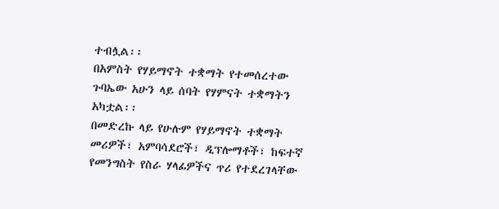ተብሏል፡፡
በአምስት የሃይማኖት ተቋማት የተመሰረተው ጉባኤው አሁን ላይ ሰባት የሃምናት ተቋማትን አካቷል፡፡
በመድረኩ ላይ የሁሉም የሃይማኖት ተቋማት መሪዎች፣ አምባሳደሮች፣ ዲፕሎማቶች፣ ከፍተኛ የመንግስት የስራ ሃላፊዎችና ጥሪ የተደረገላቸው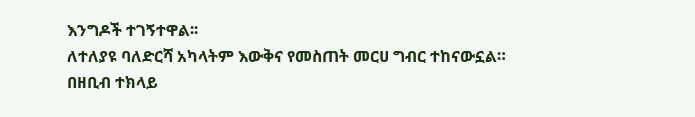እንግዶች ተገኝተዋል፡፡
ለተለያዩ ባለድርሻ አካላትም እውቅና የመስጠት መርሀ ግብር ተከናውኗል።
በዘቢብ ተክላይ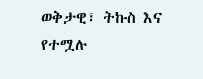ወቅታዊ፣ ትኩስ እና የተሟሉ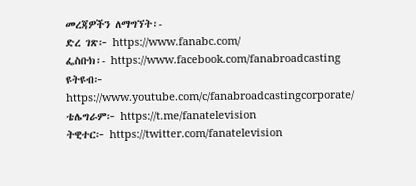መረጃዎችን ለማግኘት፡-
ድረ ገጽ፦ https://www.fanabc.com/
ፌስቡክ፡- https://www.facebook.com/fanabroadcasting
ዩትዩብ፦ https://www.youtube.com/c/fanabroadcastingcorporate/
ቴሌግራም፦ https://t.me/fanatelevision
ትዊተር፦ https://twitter.com/fanatelevision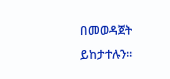በመወዳጀት ይከታተሉን፡፡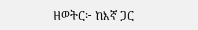ዘወትር፦ ከእኛ ጋር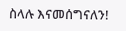ስላሉ እናመሰግናለን!